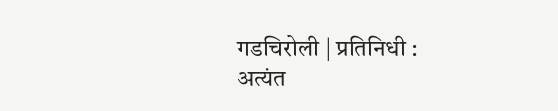गडचिरोली | प्रतिनिधी :
अत्यंत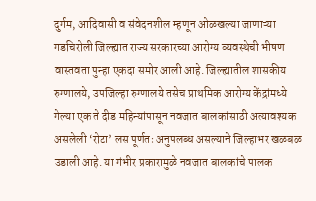दुर्गम, आदिवासी व संवेदनशील म्हणून ओळखल्या जाणाऱ्या गडचिरोली जिल्ह्यात राज्य सरकारच्या आरोग्य व्यवस्थेची भीषण वास्तवता पुन्हा एकदा समोर आली आहे. जिल्ह्यातील शासकीय रुग्णालये, उपजिल्हा रुग्णालये तसेच प्राथमिक आरोग्य केंद्रांमध्ये गेल्या एक ते दीड महिन्यांपासून नवजात बालकांसाठी अत्यावश्यक असलेली ‘रोटा’ लस पूर्णतः अनुपलब्ध असल्याने जिल्हाभर खळबळ उडाली आहे. या गंभीर प्रकारामुळे नवजात बालकांचे पालक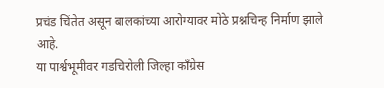प्रचंड चिंतेत असून बालकांच्या आरोग्यावर मोठे प्रश्नचिन्ह निर्माण झाले आहे.
या पार्श्वभूमीवर गडचिरोली जिल्हा काँग्रेस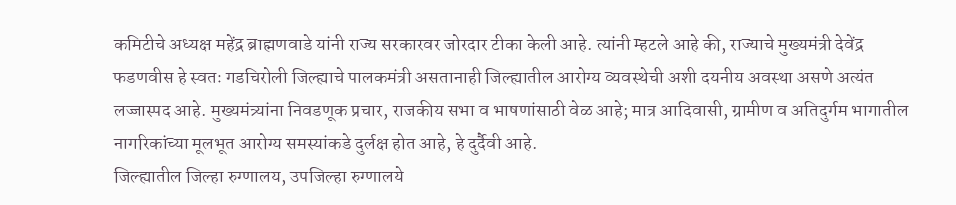कमिटीचे अध्यक्ष महेंद्र ब्राह्मणवाडे यांनी राज्य सरकारवर जोरदार टीका केली आहे. त्यांनी म्हटले आहे की, राज्याचे मुख्यमंत्री देवेंद्र फडणवीस हे स्वतः गडचिरोली जिल्ह्याचे पालकमंत्री असतानाही जिल्ह्यातील आरोग्य व्यवस्थेची अशी दयनीय अवस्था असणे अत्यंत लज्जास्पद आहे. मुख्यमंत्र्यांना निवडणूक प्रचार, राजकीय सभा व भाषणांसाठी वेळ आहे; मात्र आदिवासी, ग्रामीण व अतिदुर्गम भागातील नागरिकांच्या मूलभूत आरोग्य समस्यांकडे दुर्लक्ष होत आहे, हे दुर्दैवी आहे.
जिल्ह्यातील जिल्हा रुग्णालय, उपजिल्हा रुग्णालये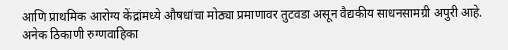आणि प्राथमिक आरोग्य केंद्रांमध्ये औषधांचा मोठ्या प्रमाणावर तुटवडा असून वैद्यकीय साधनसामग्री अपुरी आहे. अनेक ठिकाणी रुग्णवाहिका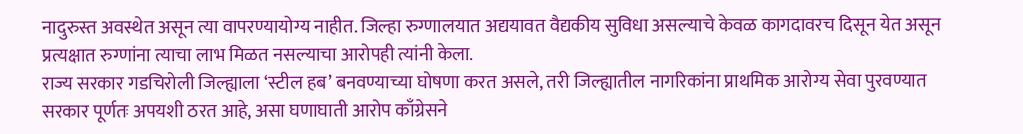नादुरुस्त अवस्थेत असून त्या वापरण्यायोग्य नाहीत. जिल्हा रुग्णालयात अद्ययावत वैद्यकीय सुविधा असल्याचे केवळ कागदावरच दिसून येत असून प्रत्यक्षात रुग्णांना त्याचा लाभ मिळत नसल्याचा आरोपही त्यांनी केला.
राज्य सरकार गडचिरोली जिल्ह्याला ‘स्टील हब’ बनवण्याच्या घोषणा करत असले, तरी जिल्ह्यातील नागरिकांना प्राथमिक आरोग्य सेवा पुरवण्यात सरकार पूर्णतः अपयशी ठरत आहे, असा घणाघाती आरोप काँग्रेसने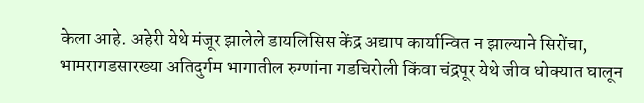केला आहे. अहेरी येथे मंजूर झालेले डायलिसिस केंद्र अद्याप कार्यान्वित न झाल्याने सिरोंचा, भामरागडसारख्या अतिदुर्गम भागातील रुग्णांना गडचिरोली किंवा चंद्रपूर येथे जीव धोक्यात घालून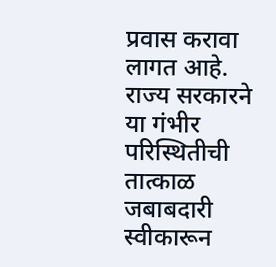प्रवास करावा लागत आहे.
राज्य सरकारने या गंभीर परिस्थितीची तात्काळ जबाबदारी स्वीकारून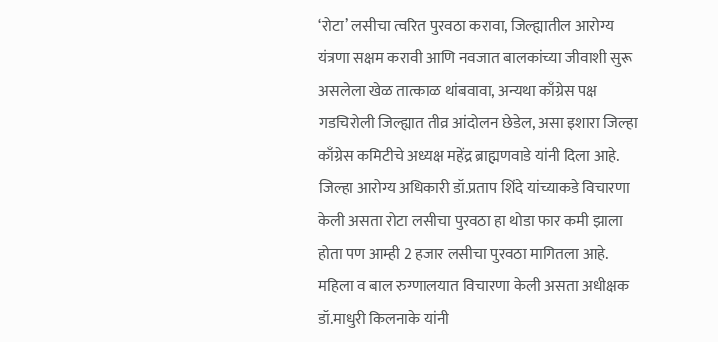‘रोटा’ लसीचा त्वरित पुरवठा करावा, जिल्ह्यातील आरोग्य यंत्रणा सक्षम करावी आणि नवजात बालकांच्या जीवाशी सुरू असलेला खेळ तात्काळ थांबवावा, अन्यथा काँग्रेस पक्ष गडचिरोली जिल्ह्यात तीव्र आंदोलन छेडेल, असा इशारा जिल्हा काँग्रेस कमिटीचे अध्यक्ष महेंद्र ब्राह्मणवाडे यांनी दिला आहे.
जिल्हा आरोग्य अधिकारी डॉ.प्रताप शिंदे यांच्याकडे विचारणा केली असता रोटा लसीचा पुरवठा हा थोडा फार कमी झाला होता पण आम्ही 2 हजार लसीचा पुरवठा मागितला आहे.
महिला व बाल रुग्णालयात विचारणा केली असता अधीक्षक डॉ.माधुरी किलनाके यांनी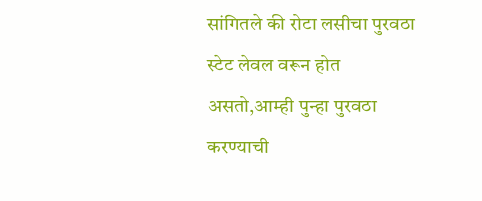सांगितले की रोटा लसीचा पुरवठा स्टेट लेवल वरून होत असतो,आम्ही पुन्हा पुरवठा करण्याची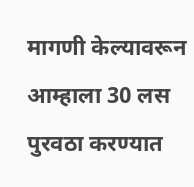मागणी केल्यावरून आम्हाला 30 लस पुरवठा करण्यात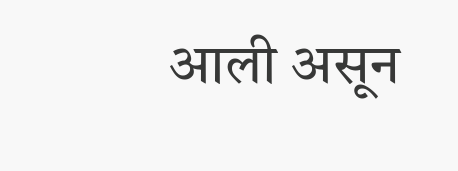आली असून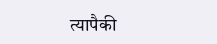त्यापैकी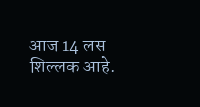आज 14 लस शिल्लक आहे.